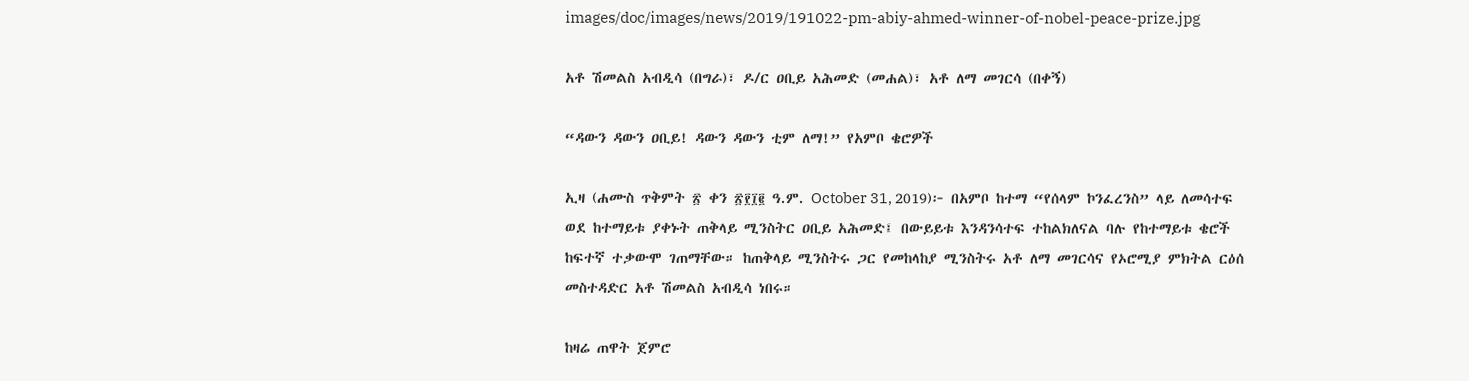images/doc/images/news/2019/191022-pm-abiy-ahmed-winner-of-nobel-peace-prize.jpg

አቶ ሽመልስ አብዲሳ (በግራ)፣ ዶ/ር ዐቢይ አሕመድ (መሐል)፣ አቶ ለማ መገርሳ (በቀኝ)

“ዳውን ዳውን ዐቢይ! ዳውን ዳውን ቲም ለማ!” የአምቦ ቄሮዎች

ኢዛ (ሐሙስ ጥቅምት ፳ ቀን ፳፻፲፪ ዓ.ም. October 31, 2019)፦ በአምቦ ከተማ “የሰላም ኮንፈረንስ” ላይ ለመሳተፍ ወደ ከተማይቱ ያቀኑት ጠቅላይ ሚንስትር ዐቢይ አሕመድ፤ በውይይቱ እንዳንሳተፍ ተከልክለናል ባሉ የከተማይቱ ቄሮች ከፍተኛ ተቃውሞ ገጠማቸው። ከጠቅላይ ሚንስትሩ ጋር የመከላከያ ሚንስትሩ አቶ ለማ መገርሳና የኦሮሚያ ምክትል ርዕሰ መስተዳድር አቶ ሽመልስ አብዲሳ ነበሩ።

ከዛሬ ጠዋት ጀምሮ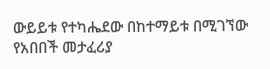ውይይቱ የተካሔደው በከተማይቱ በሚገኘው የአበበች መታፈሪያ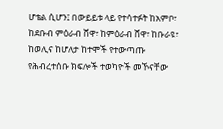ሆቴል ሲሆን፤ በውይይቱ ላይ የተሳተፉት ከአምቦ፣ ከደቡብ ምዕራብ ሸዋ፣ ከምዕራብ ሸዋ፣ ከቡራዩ፣ ከወሊና ከሆለታ ከተሞች የተውጣጡ የሕብረተሰቡ ክፍሎች ተወካዮች መኾናቸው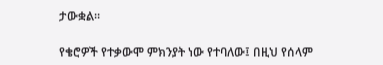ታውቋል።

የቄሮዎች የተቃውሞ ምክንያት ነው የተባለው፤ በዚህ የሰላም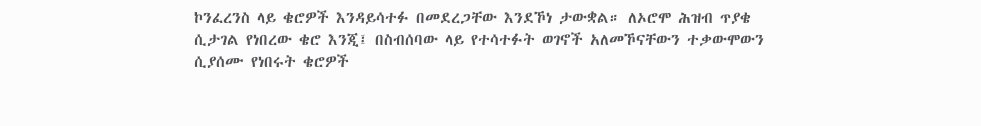ኮንፈረንስ ላይ ቄሮዎች እንዳይሳተፉ በመደረጋቸው እንደኾነ ታውቋል። ለኦሮሞ ሕዝብ ጥያቄ ሲታገል የነበረው ቄሮ እንጂ፤ በስብሰባው ላይ የተሳተፉት ወገኖች አለመኾናቸውን ተቃውሞውን ሲያሰሙ የነበሩት ቄሮዎች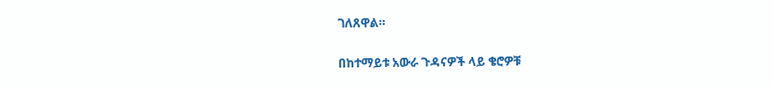ገለጸዋል።

በከተማይቱ አውራ ጉዳናዎች ላይ ቄሮዎቹ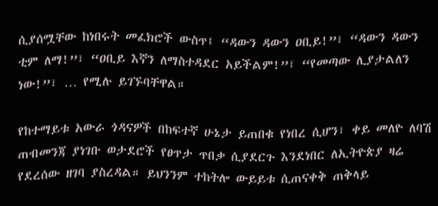ሲያሰሟቸው ከነበሩት መፈክሮች ውስጥ፤ “ዳውን ዳውን ዐቢይ!”፣ “ዳውን ዳውን ቲም ለማ!”፣ “ዐቢይ እኛን ለማስተዳደር አይችልም!”፣ “የመጣው ሊያታልለን ነው!”፣ … የሚሉ ይገኙባቸዋል።

የከተማይቱ አውራ ጎዳናዎች በከፍተኛ ሁኔታ ይጠበቁ የነበረ ሲሆን፣ ቀይ መለዮ ለባሽ ጠብመንጃ ያነገቡ ወታደሮች የፀጥታ ጥበቃ ሲያደርጉ እንደነበር ለኢትዮጵያ ዛሬ የደረሰው ዘገባ ያስረዳል። ይህንንም ተከትሎ ውይይቱ ሲጠናቀቅ ጠቅላይ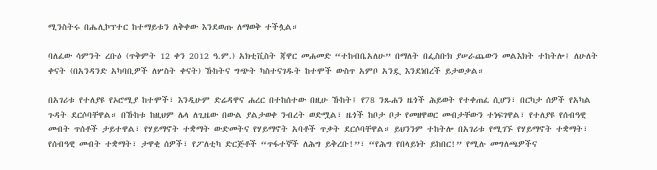ሚንስትሩ በሔሊኮፕተር ከተማይቱን ለቅቀው እንደወጡ ለማወቅ ተችሏል።

ባለፈው ሳምንት ረቡዕ (ጥቅምት 12 ቀን 2012 ዓ.ም.) አክቲቪስት ጃዋር መሐመድ “ተከብቤአለሁ” በማለት በፌስቡክ ያሠራጨውን መልእክት ተከትሎ፤ ለሁለት ቀናት (በአንዳንድ አካባቢዎች ለሦስት ቀናት) ኹከትና ግጭት ካስተናገዱት ከተሞች ውስጥ አምቦ አንዷ እንደነበረች ይታወቃል።

በአገሪቱ የተለያዩ የኦሮሚያ ከተሞች፣ እንዲሁም ድሬዳዋና ሐረር በተከሰተው በዚሁ ኹከት፤ የ78 ንጹሐን ዜጎች ሕይወት የተቀጠፈ ሲሆን፣ በርካታ ሰዎች የአካል ጉዳት ደርሶባቸዋል። በኹከቱ ከዚህም ሌላ ለጊዜው በውል ያልታወቀ ንብረት ወድሟል፣ ዜጎች ከቦታ ቦታ የመዘዋወር መብታቸውን ተነፍገዋል፣ የተለያዩ የሰብዓዊ መብት ጥሰቶች ታይተዋል፣ የሃይማኖት ተቋማት ውድመትና የሃይማኖት አባቶች ጥቃት ደርሶባቸዋል። ይህንንም ተከትሎ በአገሪቱ የሚገኙ የሃይማኖት ተቋማት፣ የሰብዓዊ መብት ተቋማት፣ ታዋቂ ሰዎች፣ የፖለቲካ ድርጅቶች “ጥፋተኞች ለሕግ ይቅረቡ!”፣ “የሕግ የበላይነት ይከበር!” የሚሉ መግለጫዎችና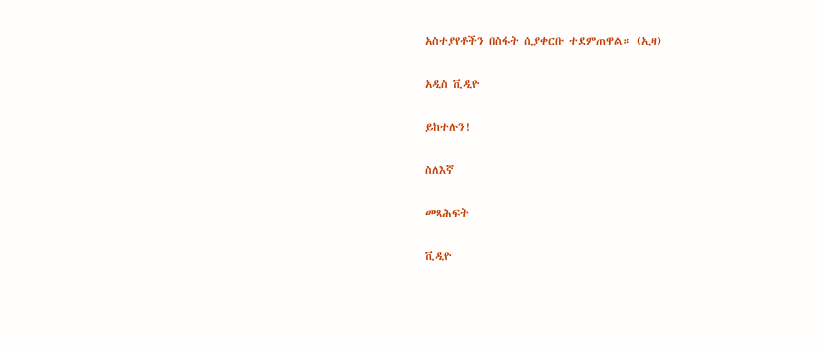አስተያየቶችን በስፋት ሲያቀርቡ ተደምጠዋል። (ኢዛ)

አዲስ ቪዲዮ

ይከተሉን!

ስለእኛ

መጻሕፍት

ቪዲዮ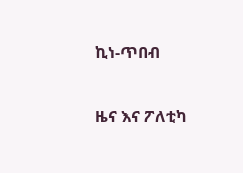ኪነ-ጥበብ

ዜና እና ፖለቲካ